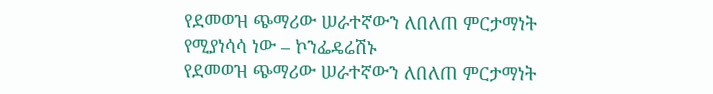የደመወዝ ጭማሪው ሠራተኛውን ለበለጠ ምርታማነት የሚያነሳሳ ነው – ኮንፌዴሬሽኑ
የደመወዝ ጭማሪው ሠራተኛውን ለበለጠ ምርታማነት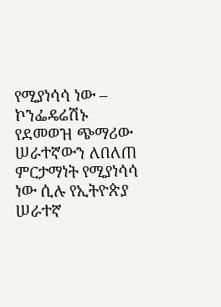የሚያነሳሳ ነው – ኮንፌዴሬሽኑ የደመወዝ ጭማሪው ሠራተኛውን ለበለጠ ምርታማነት የሚያነሳሳ ነው ሲሉ የኢትዮጵያ ሠራተኛ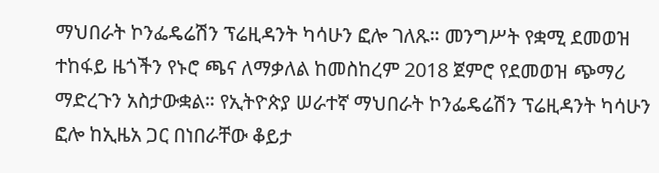ማህበራት ኮንፌዴሬሽን ፕሬዚዳንት ካሳሁን ፎሎ ገለጹ። መንግሥት የቋሚ ደመወዝ ተከፋይ ዜጎችን የኑሮ ጫና ለማቃለል ከመስከረም 2018 ጀምሮ የደመወዝ ጭማሪ ማድረጉን አስታውቋል። የኢትዮጵያ ሠራተኛ ማህበራት ኮንፌዴሬሽን ፕሬዚዳንት ካሳሁን ፎሎ ከኢዜአ ጋር በነበራቸው ቆይታ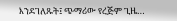እንደገለጹት፤ ጭማሪው የረጅም ጊዜ…